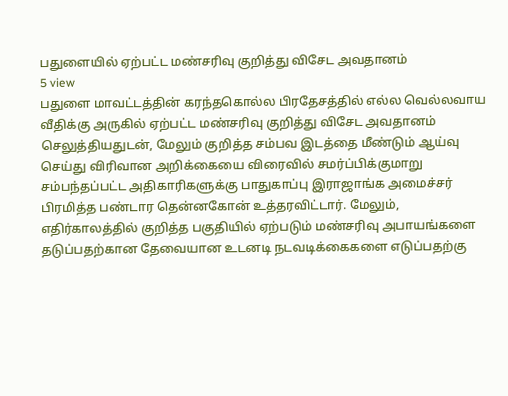பதுளையில் ஏற்பட்ட மண்சரிவு குறித்து விசேட அவதானம்
5 view
பதுளை மாவட்டத்தின் கரந்தகொல்ல பிரதேசத்தில் எல்ல வெல்லவாய வீதிக்கு அருகில் ஏற்பட்ட மண்சரிவு குறித்து விசேட அவதானம் செலுத்தியதுடன், மேலும் குறித்த சம்பவ இடத்தை மீண்டும் ஆய்வு செய்து விரிவான அறிக்கையை விரைவில் சமர்ப்பிக்குமாறு சம்பந்தப்பட்ட அதிகாரிகளுக்கு பாதுகாப்பு இராஜாங்க அமைச்சர் பிரமித்த பண்டார தென்னகோன் உத்தரவிட்டார். மேலும், எதிர்காலத்தில் குறித்த பகுதியில் ஏற்படும் மண்சரிவு அபாயங்களை தடுப்பதற்கான தேவையான உடனடி நடவடிக்கைகளை எடுப்பதற்கு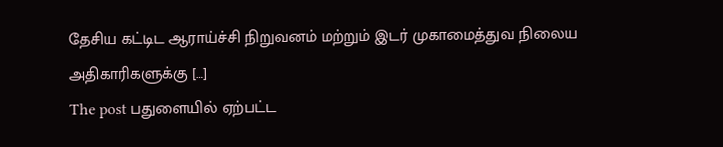தேசிய கட்டிட ஆராய்ச்சி நிறுவனம் மற்றும் இடர் முகாமைத்துவ நிலைய அதிகாரிகளுக்கு […]
The post பதுளையில் ஏற்பட்ட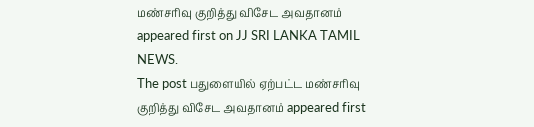மண்சரிவு குறித்து விசேட அவதானம் appeared first on JJ SRI LANKA TAMIL NEWS.
The post பதுளையில் ஏற்பட்ட மண்சரிவு குறித்து விசேட அவதானம் appeared first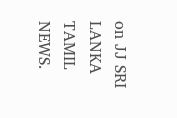on JJ SRI LANKA TAMIL NEWS.